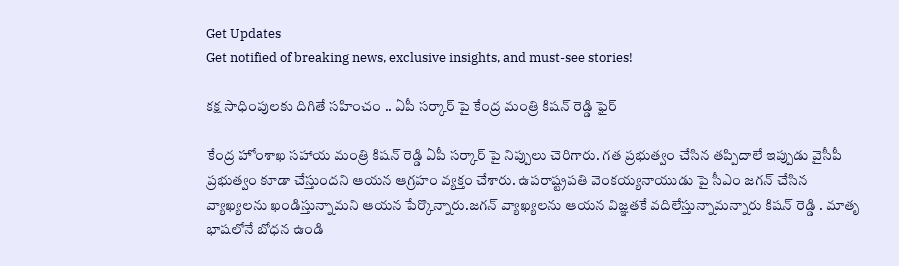Get Updates
Get notified of breaking news, exclusive insights, and must-see stories!

కక్ష సాధింపులకు దిగితే సహించం .. ఏపీ సర్కార్ పై కేంద్ర మంత్రి కిషన్ రెడ్డి ఫైర్

కేంద్ర హోంశాఖ సహాయ మంత్రి కిషన్ రెడ్డి ఏపీ సర్కార్ పై నిప్పులు చెరిగారు. గత ప్రభుత్వం చేసిన తప్పిదాలే ఇప్పుడు వైసీపీ ప్రభుత్వం కూడా చేస్తుందని ఆయన ఆగ్రహం వ్యక్తం చేశారు. ఉపరాష్ట్రపతి వెంకయ్యనాయుడు పై సీఎం జగన్ చేసిన వ్యాఖ్యలను ఖండిస్తున్నామని ఆయన పేర్కొన్నారు.జగన్ వ్యాఖ్యలను ఆయన విజ్ఞతకే వదిలేస్తున్నామన్నారు కిషన్ రెడ్డి . మాతృ భాషలోనే బోధన ఉండి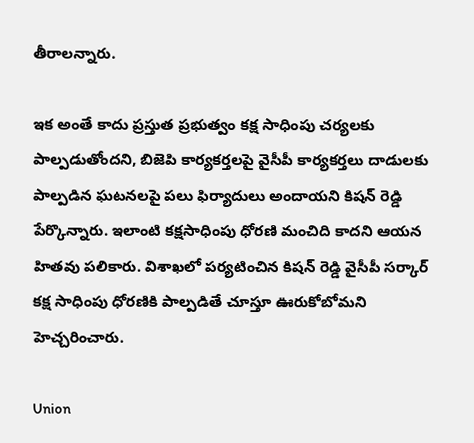తీరాలన్నారు.

ఇక అంతే కాదు ప్రస్తుత ప్రభుత్వం కక్ష సాధింపు చర్యలకు పాల్పడుతోందని, బిజెపి కార్యకర్తలపై వైసీపీ కార్యకర్తలు దాడులకు పాల్పడిన ఘటనలపై పలు ఫిర్యాదులు అందాయని కిషన్ రెడ్డి పేర్కొన్నారు. ఇలాంటి కక్షసాధింపు ధోరణి మంచిది కాదని ఆయన హితవు పలికారు. విశాఖలో పర్యటించిన కిషన్ రెడ్డి వైసీపీ సర్కార్ కక్ష సాధింపు ధోరణికి పాల్పడితే చూస్తూ ఊరుకోబోమని హెచ్చరించారు.

Union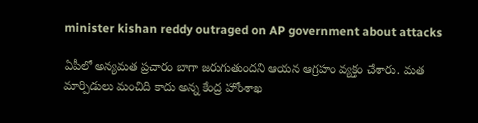minister kishan reddy outraged on AP government about attacks

ఏపీలో అన్యమత ప్రచారం బాగా జరుగుతుందని ఆయన ఆగ్రహం వ్యక్తం చేశారు. మత మార్పిడులు మంచిది కాదు అన్న కేంద్ర హోంశాఖ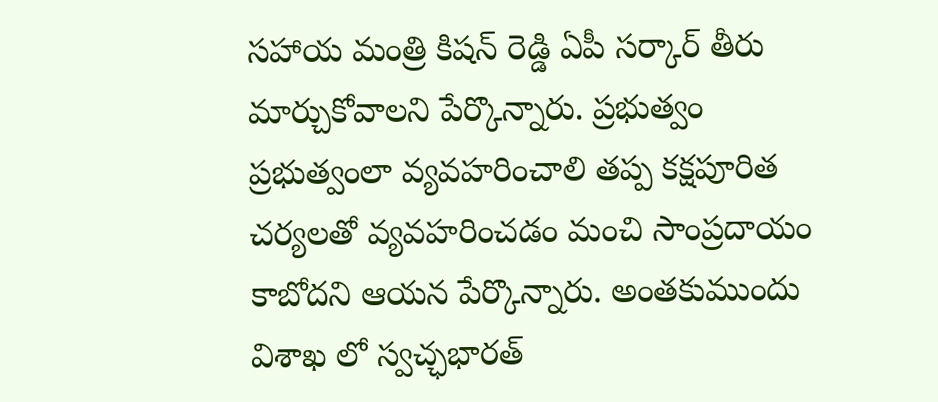సహాయ మంత్రి కిషన్ రెడ్డి ఏపీ సర్కార్ తీరు మార్చుకోవాలని పేర్కొన్నారు. ప్రభుత్వం ప్రభుత్వంలా వ్యవహరించాలి తప్ప కక్షపూరిత చర్యలతో వ్యవహరించడం మంచి సాంప్రదాయం కాబోదని ఆయన పేర్కొన్నారు. అంతకుముందు విశాఖ లో స్వచ్ఛభారత్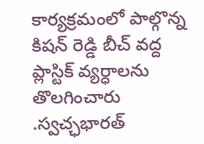కార్యక్రమంలో పాల్గొన్న కిషన్ రెడ్డి బీచ్ వద్ద ప్లాస్టిక్ వ్యర్ధాలను తొలగించారు .స్వచ్ఛభారత్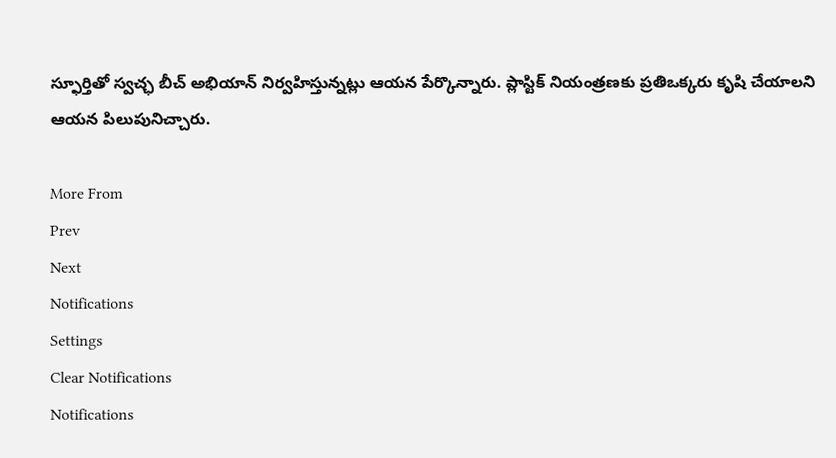స్ఫూర్తితో స్వచ్ఛ బీచ్ అభియాన్ నిర్వహిస్తున్నట్లు ఆయన పేర్కొన్నారు. ప్లాస్టిక్ నియంత్రణకు ప్రతిఒక్కరు కృషి చేయాలని ఆయన పిలుపునిచ్చారు.

More From
Prev
Next
Notifications
Settings
Clear Notifications
Notifications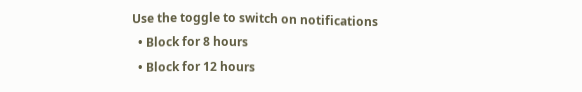Use the toggle to switch on notifications
  • Block for 8 hours
  • Block for 12 hours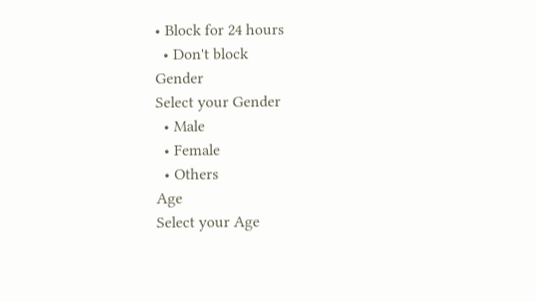• Block for 24 hours
  • Don't block
Gender
Select your Gender
  • Male
  • Female
  • Others
Age
Select your Age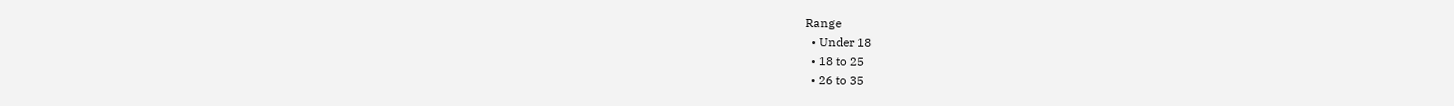Range
  • Under 18
  • 18 to 25
  • 26 to 35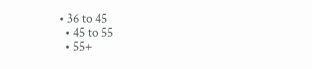• 36 to 45
  • 45 to 55
  • 55+